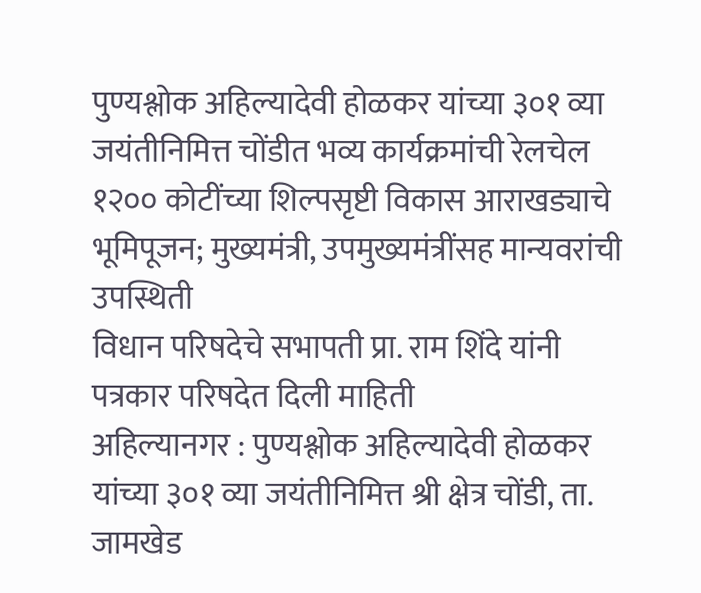पुण्यश्लोक अहिल्यादेवी होळकर यांच्या ३०१ व्या जयंतीनिमित्त चोंडीत भव्य कार्यक्रमांची रेलचेल
१२०० कोटींच्या शिल्पसृष्टी विकास आराखड्याचे भूमिपूजन; मुख्यमंत्री, उपमुख्यमंत्रींसह मान्यवरांची उपस्थिती
विधान परिषदेचे सभापती प्रा. राम शिंदे यांनी पत्रकार परिषदेत दिली माहिती
अहिल्यानगर : पुण्यश्लोक अहिल्यादेवी होळकर यांच्या ३०१ व्या जयंतीनिमित्त श्री क्षेत्र चोंडी, ता. जामखेड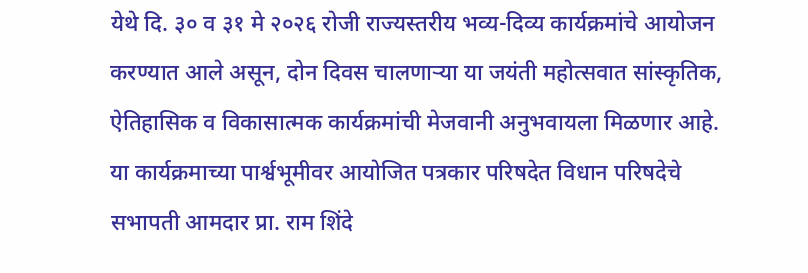येथे दि. ३० व ३१ मे २०२६ रोजी राज्यस्तरीय भव्य-दिव्य कार्यक्रमांचे आयोजन करण्यात आले असून, दोन दिवस चालणाऱ्या या जयंती महोत्सवात सांस्कृतिक, ऐतिहासिक व विकासात्मक कार्यक्रमांची मेजवानी अनुभवायला मिळणार आहे. या कार्यक्रमाच्या पार्श्वभूमीवर आयोजित पत्रकार परिषदेत विधान परिषदेचे सभापती आमदार प्रा. राम शिंदे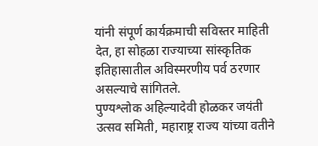यांनी संपूर्ण कार्यक्रमाची सविस्तर माहिती देत, हा सोहळा राज्याच्या सांस्कृतिक इतिहासातील अविस्मरणीय पर्व ठरणार असल्याचे सांगितले.
पुण्यश्लोक अहिल्यादेवी होळकर जयंती उत्सव समिती, महाराष्ट्र राज्य यांच्या वतीने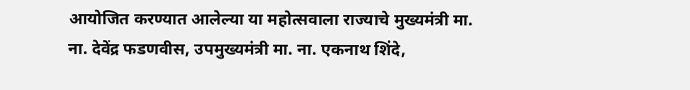आयोजित करण्यात आलेल्या या महोत्सवाला राज्याचे मुख्यमंत्री मा. ना. देवेंद्र फडणवीस, उपमुख्यमंत्री मा. ना. एकनाथ शिंदे,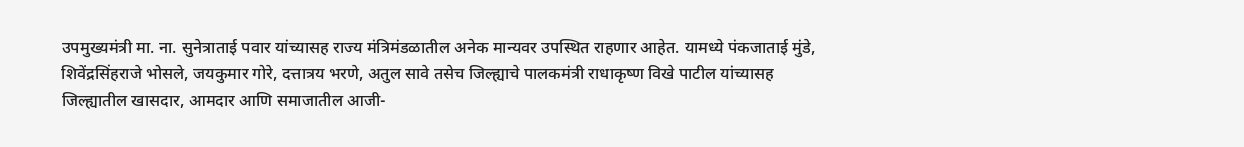उपमुख्यमंत्री मा. ना. सुनेत्राताई पवार यांच्यासह राज्य मंत्रिमंडळातील अनेक मान्यवर उपस्थित राहणार आहेत. यामध्ये पंकजाताई मुंडे, शिवेंद्रसिंहराजे भोसले, जयकुमार गोरे, दत्तात्रय भरणे, अतुल सावे तसेच जिल्ह्याचे पालकमंत्री राधाकृष्ण विखे पाटील यांच्यासह जिल्ह्यातील खासदार, आमदार आणि समाजातील आजी-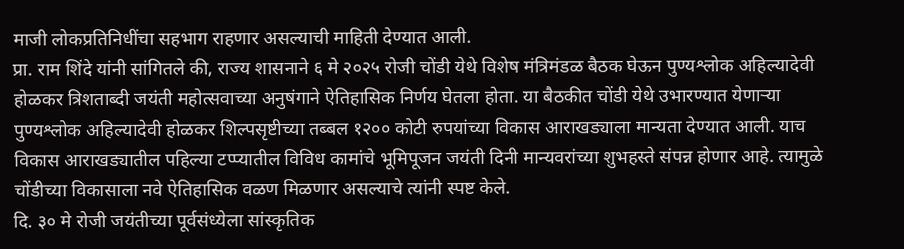माजी लोकप्रतिनिधींचा सहभाग राहणार असल्याची माहिती देण्यात आली.
प्रा. राम शिंदे यांनी सांगितले की, राज्य शासनाने ६ मे २०२५ रोजी चोंडी येथे विशेष मंत्रिमंडळ बैठक घेऊन पुण्यश्लोक अहिल्यादेवी होळकर त्रिशताब्दी जयंती महोत्सवाच्या अनुषंगाने ऐतिहासिक निर्णय घेतला होता. या बैठकीत चोंडी येथे उभारण्यात येणाऱ्या पुण्यश्लोक अहिल्यादेवी होळकर शिल्पसृष्टीच्या तब्बल १२०० कोटी रुपयांच्या विकास आराखड्याला मान्यता देण्यात आली. याच विकास आराखड्यातील पहिल्या टप्प्यातील विविध कामांचे भूमिपूजन जयंती दिनी मान्यवरांच्या शुभहस्ते संपन्न होणार आहे. त्यामुळे चोंडीच्या विकासाला नवे ऐतिहासिक वळण मिळणार असल्याचे त्यांनी स्पष्ट केले.
दि. ३० मे रोजी जयंतीच्या पूर्वसंध्येला सांस्कृतिक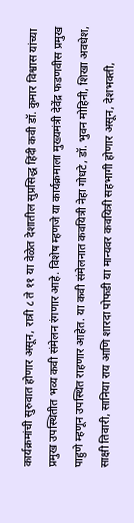कार्यक्रमांची सुरुवात होणार असून, रात्री ८ ते ११ या वेळेत देशातील सुप्रसिद्ध हिंदी कवी डॉ. कुमार विश्वास यांच्या प्रमुख उपस्थितीत भव्य कवी संमेलन रंगणार आहे. विशेष म्हणजे या कार्यक्रमाला मुख्यमंत्री देवेंद्र फडणवीस प्रमुख पाहुणे म्हणून उपस्थित राहणार आहेत. या कवी संमेलनात कवयित्री नेहा गोधटे, डॉ. भुवन मोहिनी, शिखा अवधेश, साक्षी तिवारी, सानिया राय आणि शारदा पोफडी या मान्यवर कवयित्री सहभागी होणार असून, देशभक्ती,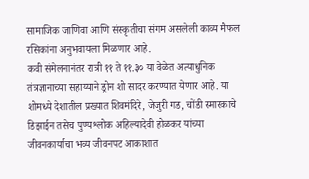सामाजिक जाणिवा आणि संस्कृतीचा संगम असलेली काव्य मैफल रसिकांना अनुभवायला मिळणार आहे.
कवी संमेलनानंतर रात्री ११ ते ११.३० या वेळेत अत्याधुनिक तंत्रज्ञानाच्या सहाय्याने ड्रोन शो सादर करण्यात येणार आहे. या शोमध्ये देशातील प्रख्यात शिवमंदिरे, जेजुरी गड, चोंडी स्मारकाचे डिझाईन तसेच पुण्यश्लोक अहिल्यादेवी होळकर यांच्या जीवनकार्याचा भव्य जीवनपट आकाशात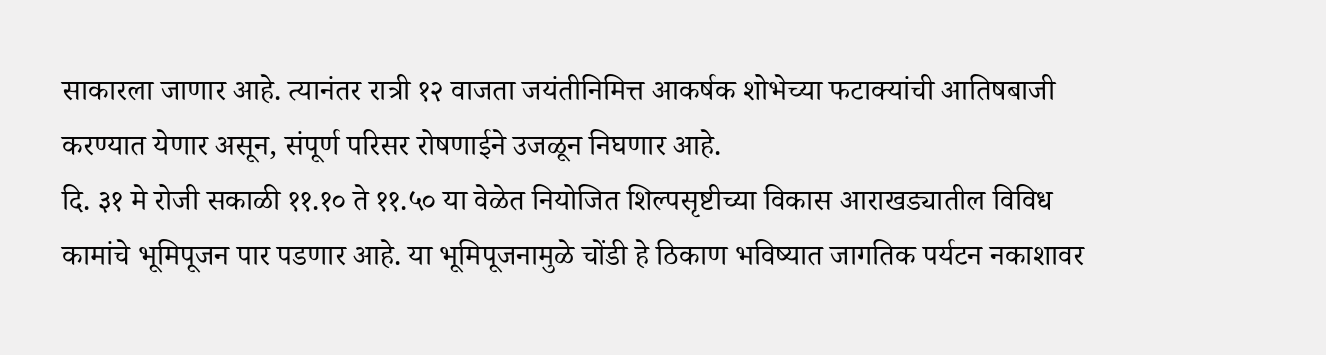साकारला जाणार आहे. त्यानंतर रात्री १२ वाजता जयंतीनिमित्त आकर्षक शोभेच्या फटाक्यांची आतिषबाजी करण्यात येणार असून, संपूर्ण परिसर रोषणाईने उजळून निघणार आहे.
दि. ३१ मे रोजी सकाळी ११.१० ते ११.५० या वेळेत नियोजित शिल्पसृष्टीच्या विकास आराखड्यातील विविध कामांचे भूमिपूजन पार पडणार आहे. या भूमिपूजनामुळे चोंडी हे ठिकाण भविष्यात जागतिक पर्यटन नकाशावर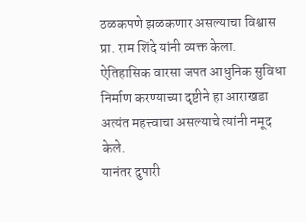ठळकपणे झळकणार असल्याचा विश्वास प्रा. राम शिंदे यांनी व्यक्त केला. ऐतिहासिक वारसा जपत आधुनिक सुविधा निर्माण करण्याच्या दृष्टीने हा आराखडा अत्यंत महत्त्वाचा असल्याचे त्यांनी नमूद केले.
यानंतर दुपारी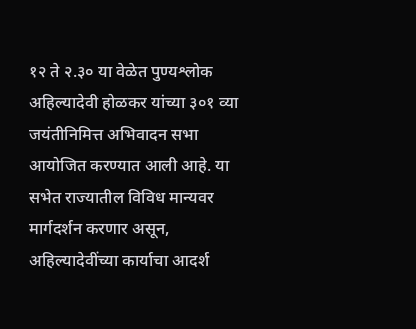१२ ते २.३० या वेळेत पुण्यश्लोक अहिल्यादेवी होळकर यांच्या ३०१ व्या जयंतीनिमित्त अभिवादन सभा आयोजित करण्यात आली आहे. या सभेत राज्यातील विविध मान्यवर मार्गदर्शन करणार असून, अहिल्यादेवींच्या कार्याचा आदर्श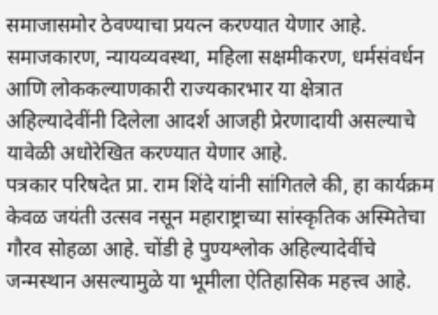समाजासमोर ठेवण्याचा प्रयत्न करण्यात येणार आहे. समाजकारण, न्यायव्यवस्था, महिला सक्षमीकरण, धर्मसंवर्धन आणि लोककल्याणकारी राज्यकारभार या क्षेत्रात अहिल्यादेवींनी दिलेला आदर्श आजही प्रेरणादायी असल्याचे यावेळी अधोरेखित करण्यात येणार आहे.
पत्रकार परिषदेत प्रा. राम शिंदे यांनी सांगितले की, हा कार्यक्रम केवळ जयंती उत्सव नसून महाराष्ट्राच्या सांस्कृतिक अस्मितेचा गौरव सोहळा आहे. चोंडी हे पुण्यश्लोक अहिल्यादेवींचे जन्मस्थान असल्यामुळे या भूमीला ऐतिहासिक महत्त्व आहे.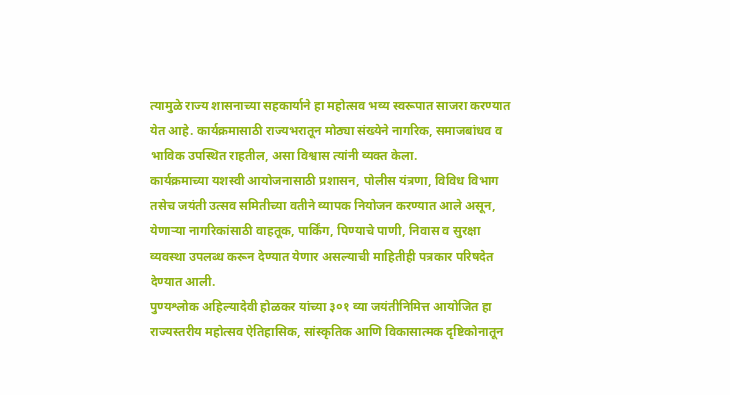त्यामुळे राज्य शासनाच्या सहकार्याने हा महोत्सव भव्य स्वरूपात साजरा करण्यात येत आहे. कार्यक्रमासाठी राज्यभरातून मोठ्या संख्येने नागरिक, समाजबांधव व भाविक उपस्थित राहतील, असा विश्वास त्यांनी व्यक्त केला.
कार्यक्रमाच्या यशस्वी आयोजनासाठी प्रशासन, पोलीस यंत्रणा, विविध विभाग तसेच जयंती उत्सव समितीच्या वतीने व्यापक नियोजन करण्यात आले असून, येणाऱ्या नागरिकांसाठी वाहतूक, पार्किंग, पिण्याचे पाणी, निवास व सुरक्षा व्यवस्था उपलब्ध करून देण्यात येणार असल्याची माहितीही पत्रकार परिषदेत देण्यात आली.
पुण्यश्लोक अहिल्यादेवी होळकर यांच्या ३०१ व्या जयंतीनिमित्त आयोजित हा राज्यस्तरीय महोत्सव ऐतिहासिक, सांस्कृतिक आणि विकासात्मक दृष्टिकोनातून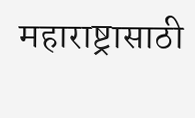महाराष्ट्रासाठी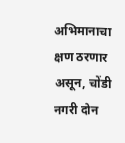अभिमानाचा क्षण ठरणार असून, चोंडी नगरी दोन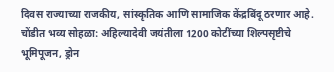दिवस राज्याच्या राजकीय, सांस्कृतिक आणि सामाजिक केंद्रबिंदू ठरणार आहे.
चोंडीत भव्य सोहळा: अहिल्यादेवी जयंतीला 1200 कोटींच्या शिल्पसृष्टीचे भूमिपूजन, ड्रोन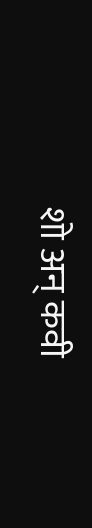शो अन् कवी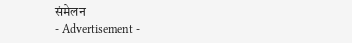संमेलन
- Advertisement -